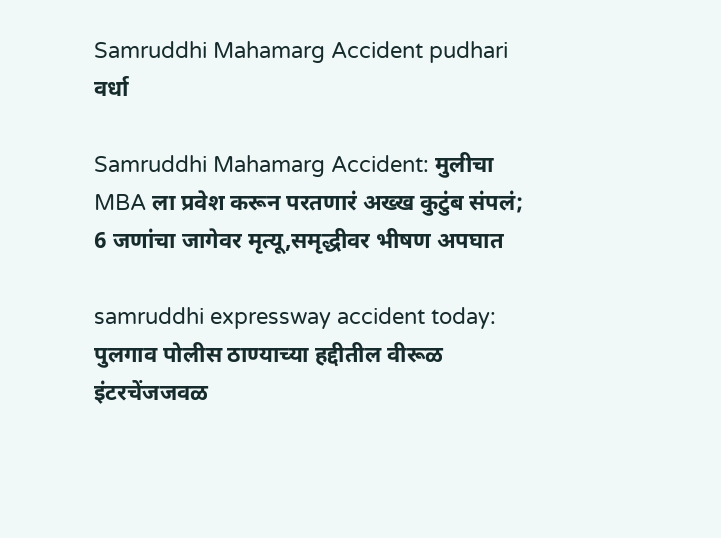Samruddhi Mahamarg Accident pudhari
वर्धा

Samruddhi Mahamarg Accident: मुलीचा MBA ला प्रवेश करून परतणारं अख्ख कुटुंब संपलं; 6 जणांचा जागेवर मृत्यू,समृद्धीवर भीषण अपघात

samruddhi expressway accident today: पुलगाव पोलीस ठाण्याच्या हद्दीतील वीरूळ इंटरचेंजजवळ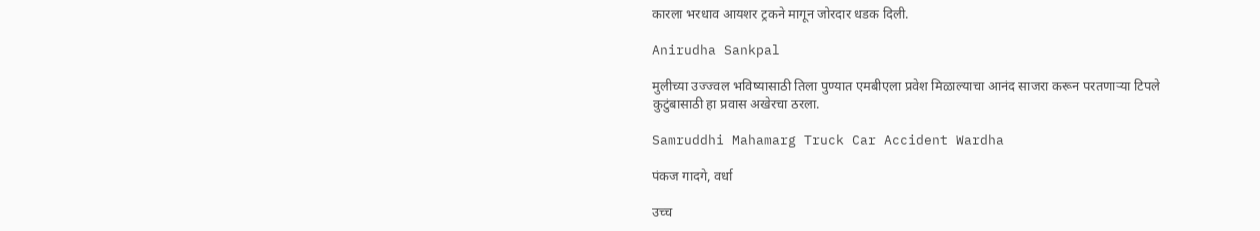कारला भरधाव आयशर ट्रकने मागून जोरदार धडक दिली.

Anirudha Sankpal

मुलीच्या उज्ज्वल भविष्यासाठी तिला पुण्यात एमबीएला प्रवेश मिळाल्याचा आनंद साजरा करून परतणाऱ्या टिपले कुटुंबासाठी हा प्रवास अखेरचा ठरला.

Samruddhi Mahamarg Truck Car Accident Wardha

पंकज गादगे, वर्धा

उच्च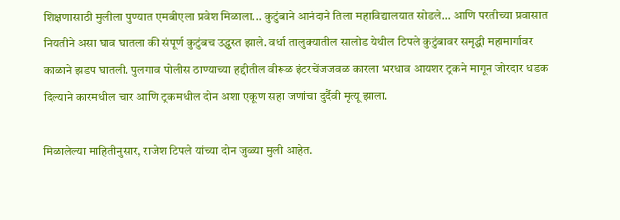शिक्षणासाठी मुलीला पुण्यात एमबीएला प्रवेश मिळाला... कुटुंबाने आनंदाने तिला महाविद्यालयात सोडले... आणि परतीच्या प्रवासात नियतीने असा घाव घातला की संपूर्ण कुटुंबच उद्ध्वस्त झाले. वर्धा तालुक्यातील सालोड येथील टिपले कुटुंबावर समृद्धी महामार्गावर काळाने झडप घातली. पुलगाव पोलीस ठाण्याच्या हद्दीतील वीरूळ इंटरचेंजजवळ कारला भरधाव आयशर ट्रकने मागून जोरदार धडक दिल्याने कारमधील चार आणि ट्रकमधील दोन अशा एकूण सहा जणांचा दुर्दैवी मृत्यू झाला.

मिळालेल्या माहितीनुसार, राजेश टिपले यांच्या दोन जुळ्या मुली आहेत.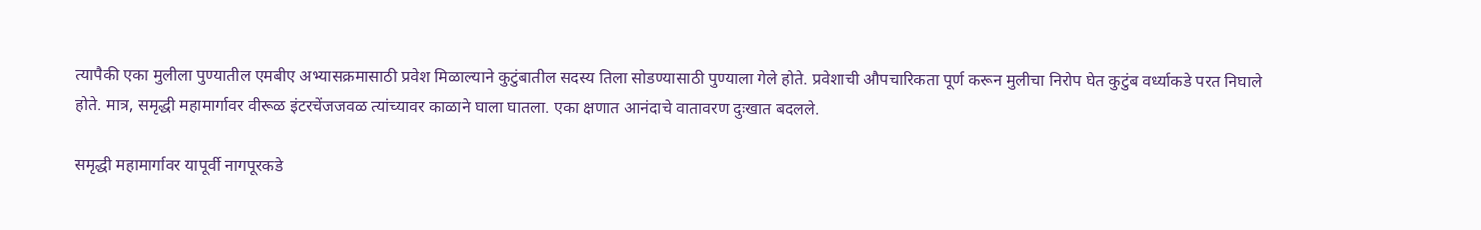त्यापैकी एका मुलीला पुण्यातील एमबीए अभ्यासक्रमासाठी प्रवेश मिळाल्याने कुटुंबातील सदस्य तिला सोडण्यासाठी पुण्याला गेले होते. प्रवेशाची औपचारिकता पूर्ण करून मुलीचा निरोप घेत कुटुंब वर्ध्याकडे परत निघाले होते. मात्र, समृद्धी महामार्गावर वीरूळ इंटरचेंजजवळ त्यांच्यावर काळाने घाला घातला. एका क्षणात आनंदाचे वातावरण दुःखात बदलले.

समृद्धी महामार्गावर यापूर्वी नागपूरकडे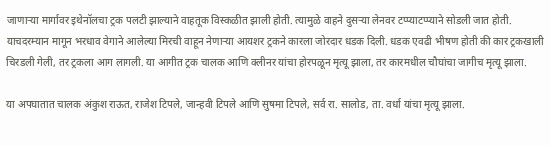जाणाऱ्या मार्गावर इथेनॉलचा ट्रक पलटी झाल्याने वाहतूक विस्कळीत झाली होती. त्यामुळे वाहने दुसऱ्या लेनवर टप्प्याटप्प्याने सोडली जात होती. याचदरम्यान मागून भरधाव वेगाने आलेल्या मिरची वाहून नेणाऱ्या आयशर ट्रकने कारला जोरदार धडक दिली. धडक एवढी भीषण होती की कार ट्रकखाली चिरडली गेली, तर ट्रकला आग लागली. या आगीत ट्रक चालक आणि क्लीनर यांचा होरपळून मृत्यू झाला, तर कारमधील चौघांचा जागीच मृत्यू झाला.

या अपघातात चालक अंकुश राऊत, राजेश टिपले, जान्हवी टिपले आणि सुषमा टिपले, सर्व रा. सालोड, ता. वर्धा यांचा मृत्यू झाला.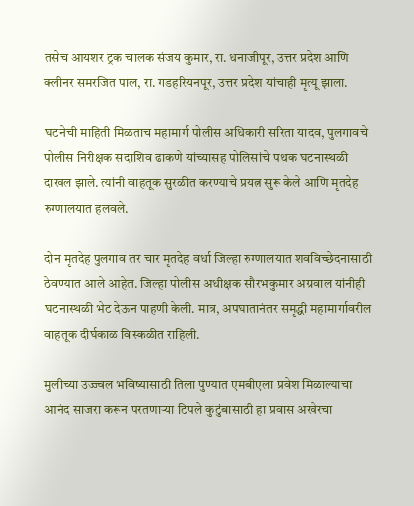तसेच आयशर ट्रक चालक संजय कुमार, रा. धनाजीपूर, उत्तर प्रदेश आणि क्लीनर समरजित पाल, रा. गडहरियनपूर, उत्तर प्रदेश यांचाही मृत्यू झाला.

घटनेची माहिती मिळताच महामार्ग पोलीस अधिकारी सरिता यादव, पुलगावचे पोलीस निरीक्षक सदाशिव ढाकणे यांच्यासह पोलिसांचे पथक घटनास्थळी दाखल झाले. त्यांनी वाहतूक सुरळीत करण्याचे प्रयत्न सुरू केले आणि मृतदेह रुग्णालयात हलवले.

दोन मृतदेह पुलगाव तर चार मृतदेह वर्धा जिल्हा रुग्णालयात शवविच्छेदनासाठी ठेवण्यात आले आहेत. जिल्हा पोलीस अधीक्षक सौरभकुमार अग्रवाल यांनीही घटनास्थळी भेट देऊन पाहणी केली. मात्र, अपघातानंतर समृद्धी महामार्गावरील वाहतूक दीर्घकाळ विस्कळीत राहिली.

मुलीच्या उज्ज्वल भविष्यासाठी तिला पुण्यात एमबीएला प्रवेश मिळाल्याचा आनंद साजरा करून परतणाऱ्या टिपले कुटुंबासाठी हा प्रवास अखेरचा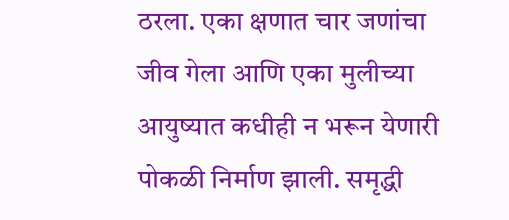ठरला. एका क्षणात चार जणांचा जीव गेला आणि एका मुलीच्या आयुष्यात कधीही न भरून येणारी पोकळी निर्माण झाली. समृद्धी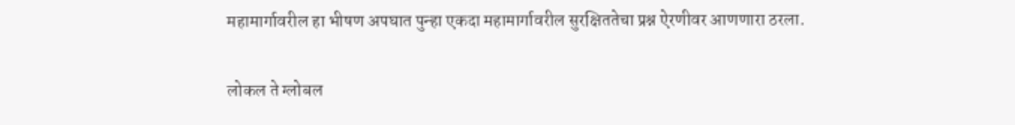महामार्गावरील हा भीषण अपघात पुन्हा एकदा महामार्गावरील सुरक्षिततेचा प्रश्न ऐरणीवर आणणारा ठरला.

लोकल ते ग्लोबल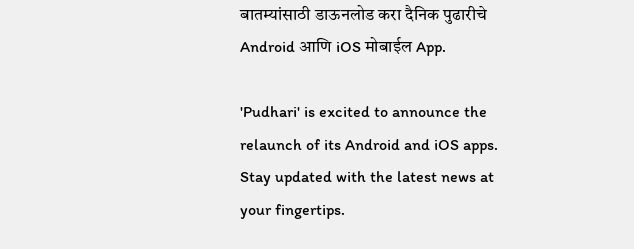बातम्यांसाठी डाऊनलोड करा दैनिक पुढारीचे Android आणि iOS मोबाईल App.

'Pudhari' is excited to announce the relaunch of its Android and iOS apps. Stay updated with the latest news at your fingertips.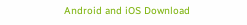Android and iOS Download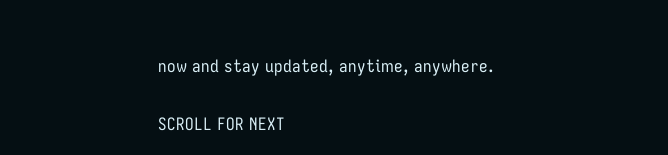now and stay updated, anytime, anywhere.

SCROLL FOR NEXT